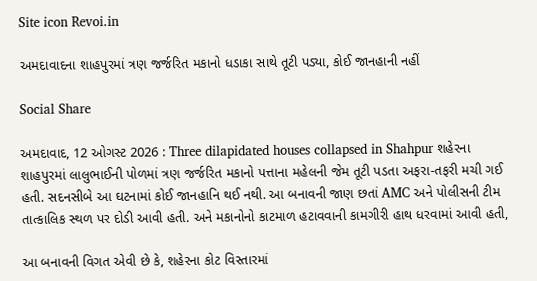Site icon Revoi.in

અમદાવાદના શાહપુરમાં ત્રણ જર્જરિત મકાનો ધડાકા સાથે તૂટી પડ્યા, કોઈ જાનહાની નહીં

Social Share

અમદાવાદ, 12 ઓગસ્ટ 2026 : Three dilapidated houses collapsed in Shahpur શહેરના શાહપુરમાં લાલુભાઈની પોળમાં ત્રણ જર્જરિત મકાનો પત્તાના મહેલની જેમ તૂટી પડતા અફરા-તફરી મચી ગઈ હતી. સદનસીબે આ ઘટનામાં કોઈ જાનહાનિ થઈ નથી. આ બનાવની જાણ છતાં AMC અને પોલીસની ટીમ તાત્કાલિક સ્થળ પર દોડી આવી હતી. અને મકાનોનો કાટમાળ હટાવવાની કામગીરી હાથ ધરવામાં આવી હતી,

આ બનાવની વિગત એવી છે કે, શહેરના કોટ વિસ્તારમાં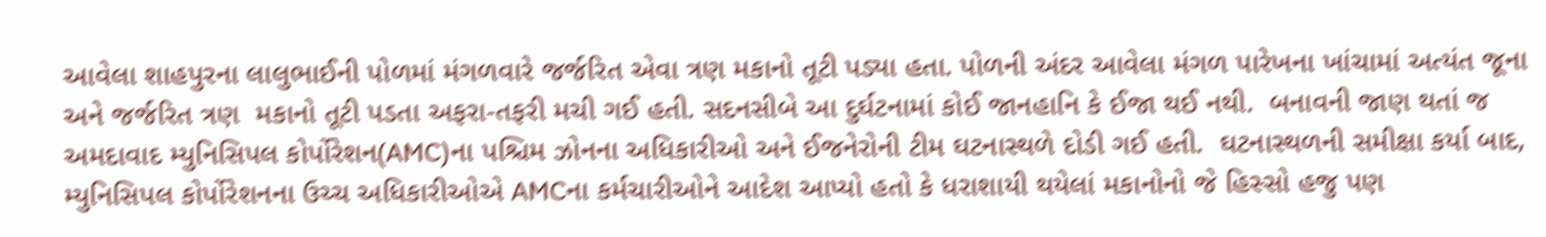આવેલા શાહપુરના લાલુભાઈની પોળમાં મંગળવારે જર્જરિત એવા ત્રણ મકાનો તૂટી પડ્યા હતા. પોળની અંદર આવેલા મંગળ પારેખના ખાંચામાં અત્યંત જૂના અને જર્જરિત ત્રણ  મકાનો તૂટી પડતા અફરા-તફરી મચી ગઈ હતી. સદનસીબે આ દુર્ઘટનામાં કોઈ જાનહાનિ કે ઈજા થઈ નથી.  બનાવની જાણ થતાં જ અમદાવાદ મ્યુનિસિપલ કોર્પોરેશન(AMC)ના પશ્ચિમ ઝોનના અધિકારીઓ અને ઈજનેરોની ટીમ ઘટનાસ્થળે દોડી ગઈ હતી.  ઘટનાસ્થળની સમીક્ષા કર્યા બાદ, મ્યુનિસિપલ કોર્પોરેશનના ઉચ્ચ અધિકારીઓએ AMCના કર્મચારીઓને આદેશ આપ્યો હતો કે ધરાશાયી થયેલાં મકાનોનો જે હિસ્સો હજુ પણ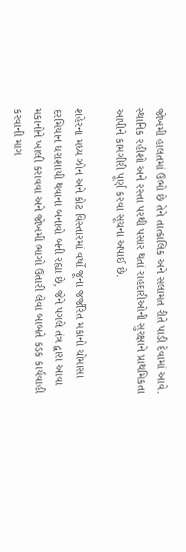જોખમી હાલતમાં ઉભો છે તેને તાત્કાલિક અને સલામત રીતે પાડી દેવામાં આવે. સ્થાનિક રહીશો અને રસ્તા પરથી પસાર થતાં રાહદારીઓની સુરક્ષાને પ્રાથમિકતા આપીને કામગીરી પૂર્ણ કરવા સૂચના અપાઈ છે.

શહેરના મધ્ય ઝોન અને કોટ વિસ્તારમાં વર્ષો જૂના જર્જરિત મકાનો ચોમાસા દરમિયાન ધરાશાયી થવાના બનાવો બની રહ્યા છે, જેને પગલે તંત્ર દ્વારા આવા મકાનોને ખાલી કરાવવા અને જોખમી ભાગો ઉતારી લેવા બાબતે કડક કાર્યવાહી કરવાની માગ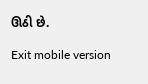ઊઠી છે.

Exit mobile version